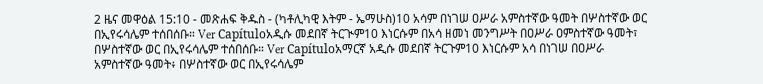2 ዜና መዋዕል 15:10 - መጽሐፍ ቅዱስ - (ካቶሊካዊ እትም - ኤማሁስ)10 አሳም በነገሠ ዐሥራ አምስተኛው ዓመት በሦስተኛው ወር በኢየሩሳሌም ተሰበሰቡ። Ver Capítuloአዲሱ መደበኛ ትርጒም10 እነርሱም በአሳ ዘመነ መንግሥት በዐሥራ ዐምስተኛው ዓመት፣ በሦስተኛው ወር በኢየሩሳሌም ተሰበሰቡ። Ver Capítuloአማርኛ አዲሱ መደበኛ ትርጉም10 እነርሱም አሳ በነገሠ በዐሥራ አምስተኛው ዓመት፥ በሦስተኛው ወር በኢየሩሳሌም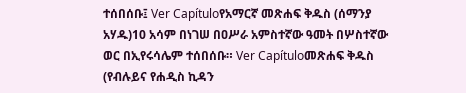ተሰበሰቡ፤ Ver Capítuloየአማርኛ መጽሐፍ ቅዱስ (ሰማንያ አሃዱ)10 አሳም በነገሠ በዐሥራ አምስተኛው ዓመት በሦስተኛው ወር በኢየሩሳሌም ተሰበሰቡ። Ver Capítuloመጽሐፍ ቅዱስ (የብሉይና የሐዲስ ኪዳን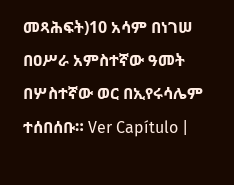መጻሕፍት)10 አሳም በነገሠ በዐሥራ አምስተኛው ዓመት በሦስተኛው ወር በኢየሩሳሌም ተሰበሰቡ። Ver Capítulo |